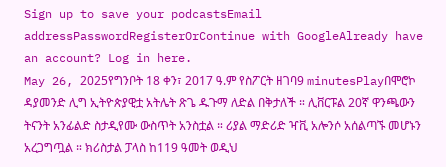Sign up to save your podcastsEmail addressPasswordRegisterOrContinue with GoogleAlready have an account? Log in here.
May 26, 2025የግንቦት 18 ቀን፣ 2017 ዓ.ም የስፖርት ዘገባ9 minutesPlayበሞሮኮ ዳያመንድ ሊግ ኢትዮጵያዊቷ አትሌት ጽጌ ዱጉማ ለድል በቅታለች ። ሊቨርፑል 20ኛ ዋንጫውን ትናንት አንፊልድ ስታዲየሙ ውስጥት አንስቷል ። ሪያል ማድሪድ ዣቪ አሎንሶ አሰልጣኙ መሆኑን አረጋግጧል ። ክሪስታል ፓላስ ከ119 ዓመት ወዲህ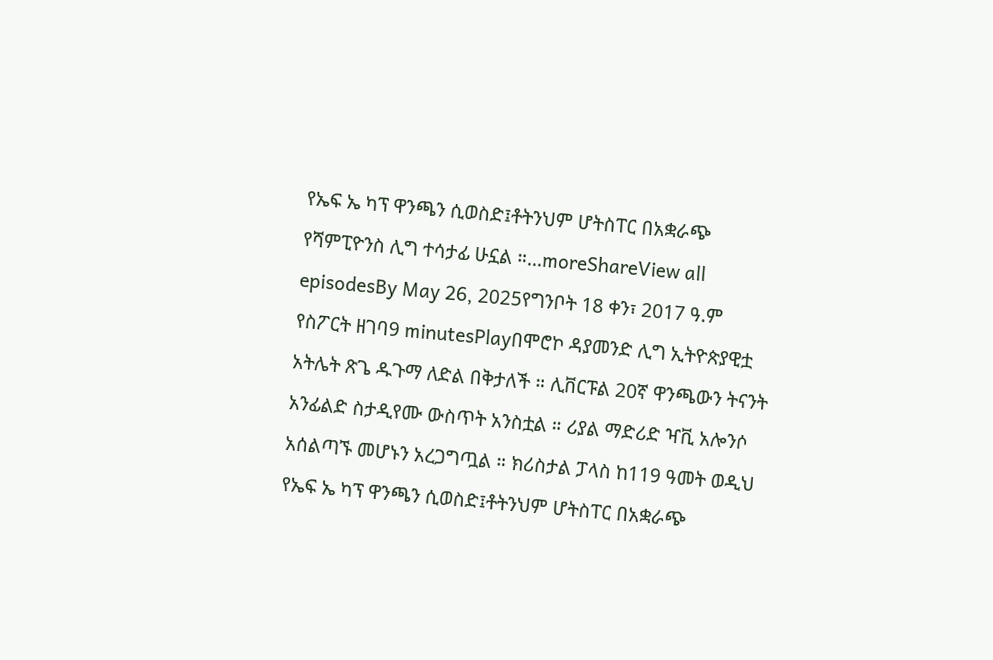የኤፍ ኤ ካፕ ዋንጫን ሲወስድ፤ቶትንህም ሆትስፐር በአቋራጭ የሻምፒዮንስ ሊግ ተሳታፊ ሁኗል ።...moreShareView all episodesBy May 26, 2025የግንቦት 18 ቀን፣ 2017 ዓ.ም የስፖርት ዘገባ9 minutesPlayበሞሮኮ ዳያመንድ ሊግ ኢትዮጵያዊቷ አትሌት ጽጌ ዱጉማ ለድል በቅታለች ። ሊቨርፑል 20ኛ ዋንጫውን ትናንት አንፊልድ ስታዲየሙ ውስጥት አንስቷል ። ሪያል ማድሪድ ዣቪ አሎንሶ አሰልጣኙ መሆኑን አረጋግጧል ። ክሪስታል ፓላስ ከ119 ዓመት ወዲህ የኤፍ ኤ ካፕ ዋንጫን ሲወስድ፤ቶትንህም ሆትስፐር በአቋራጭ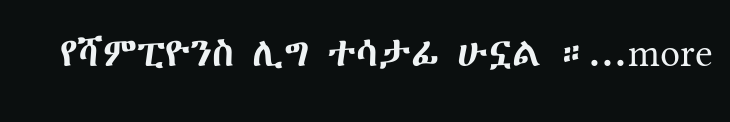የሻምፒዮንስ ሊግ ተሳታፊ ሁኗል ።...more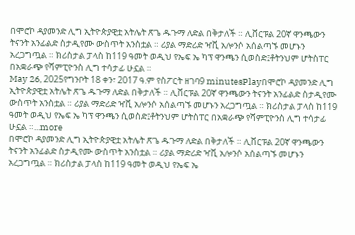በሞሮኮ ዳያመንድ ሊግ ኢትዮጵያዊቷ አትሌት ጽጌ ዱጉማ ለድል በቅታለች ። ሊቨርፑል 20ኛ ዋንጫውን ትናንት አንፊልድ ስታዲየሙ ውስጥት አንስቷል ። ሪያል ማድሪድ ዣቪ አሎንሶ አሰልጣኙ መሆኑን አረጋግጧል ። ክሪስታል ፓላስ ከ119 ዓመት ወዲህ የኤፍ ኤ ካፕ ዋንጫን ሲወስድ፤ቶትንህም ሆትስፐር በአቋራጭ የሻምፒዮንስ ሊግ ተሳታፊ ሁኗል ።
May 26, 2025የግንቦት 18 ቀን፣ 2017 ዓ.ም የስፖርት ዘገባ9 minutesPlayበሞሮኮ ዳያመንድ ሊግ ኢትዮጵያዊቷ አትሌት ጽጌ ዱጉማ ለድል በቅታለች ። ሊቨርፑል 20ኛ ዋንጫውን ትናንት አንፊልድ ስታዲየሙ ውስጥት አንስቷል ። ሪያል ማድሪድ ዣቪ አሎንሶ አሰልጣኙ መሆኑን አረጋግጧል ። ክሪስታል ፓላስ ከ119 ዓመት ወዲህ የኤፍ ኤ ካፕ ዋንጫን ሲወስድ፤ቶትንህም ሆትስፐር በአቋራጭ የሻምፒዮንስ ሊግ ተሳታፊ ሁኗል ።...more
በሞሮኮ ዳያመንድ ሊግ ኢትዮጵያዊቷ አትሌት ጽጌ ዱጉማ ለድል በቅታለች ። ሊቨርፑል 20ኛ ዋንጫውን ትናንት አንፊልድ ስታዲየሙ ውስጥት አንስቷል ። ሪያል ማድሪድ ዣቪ አሎንሶ አሰልጣኙ መሆኑን አረጋግጧል ። ክሪስታል ፓላስ ከ119 ዓመት ወዲህ የኤፍ ኤ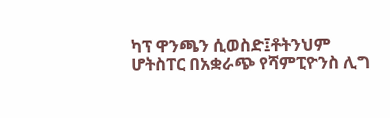ካፕ ዋንጫን ሲወስድ፤ቶትንህም ሆትስፐር በአቋራጭ የሻምፒዮንስ ሊግ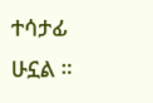ተሳታፊ ሁኗል ።